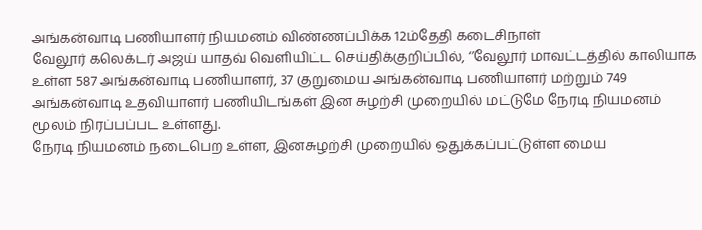அங்கன்வாடி பணியாளர் நியமனம் விண்ணப்பிக்க 12ம்தேதி கடைசிநாள்
வேலூர் கலெக்டர் அஜய் யாதவ் வெளியிட்ட செய்திக்குறிப்பில், ‘’வேலூர் மாவட்டத்தில் காலியாக உள்ள 587 அங்கன்வாடி பணியாளர், 37 குறுமைய அங்கன்வாடி பணியாளர் மற்றும் 749 அங்கன்வாடி உதவியாளர் பணியிடங்கள் இன சுழற்சி முறையில் மட்டுமே நேரடி நியமனம் மூலம் நிரப்பப்பட உள்ளது.
நேரடி நியமனம் நடைபெற உள்ள, இனசுழற்சி முறையில் ஒதுக்கப்பட்டுள்ள மைய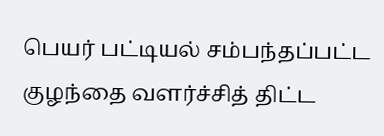பெயர் பட்டியல் சம்பந்தப்பட்ட குழந்தை வளர்ச்சித் திட்ட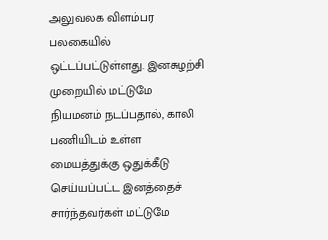அலுவலக விளம்பர பலகையில் ஒட்டப்பட்டுள்ளது. இனசுழற்சி முறையில் மட்டுமே நியமனம் நடப்பதால், காலி பணியிடம் உள்ள மையத்துக்கு ஒதுக்கீடு செய்யப்பட்ட இனத்தைச் சார்ந்தவர்கள் மட்டுமே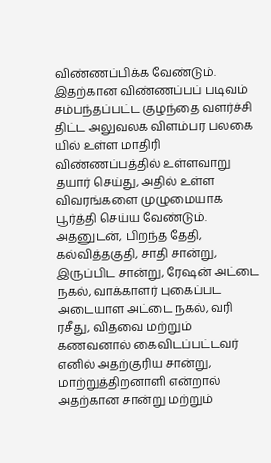விண்ணப்பிக்க வேண்டும்.
இதற்கான விண்ணப்பப் படிவம் சம்பந்தப்பட்ட குழந்தை வளர்ச்சி திட்ட அலுவலக விளம்பர பலகை யில் உள்ள மாதிரி விண்ணப்பத்தில் உள்ளவாறு தயார் செய்து, அதில் உள்ள விவரங்களை முழுமையாக பூர்த்தி செய்ய வேண்டும். அதனுடன், பிறந்த தேதி, கல்வித்தகுதி, சாதி சான்று, இருப்பிட சான்று, ரேஷன் அட்டை நகல், வாக்காளர் புகைப்பட அடையாள அட்டை நகல், வரி ரசீது, விதவை மற்றும் கணவனால் கைவிடப்பட்டவர் எனில் அதற்குரிய சான்று, மாற்றுத்திறனாளி என்றால் அதற்கான சான்று மற்றும்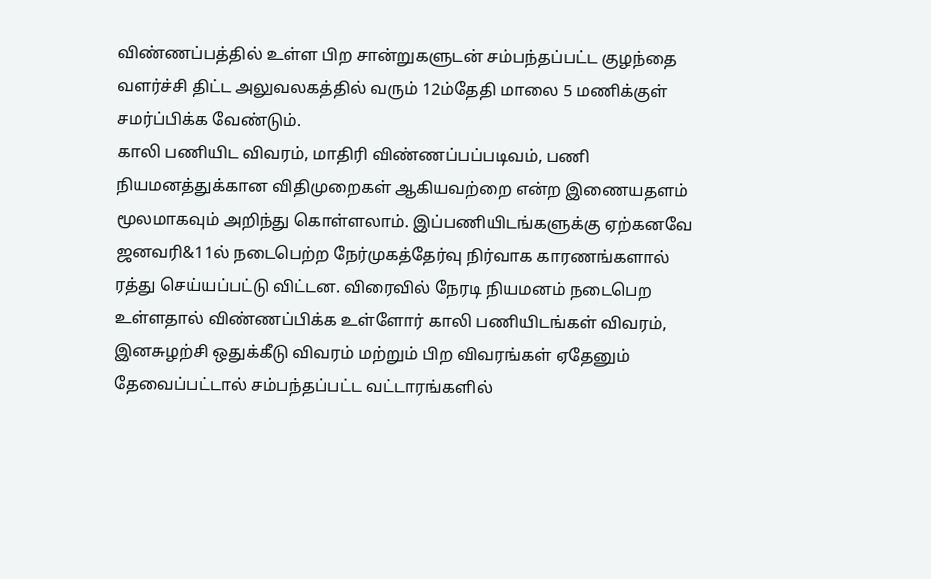விண்ணப்பத்தில் உள்ள பிற சான்றுகளுடன் சம்பந்தப்பட்ட குழந்தை வளர்ச்சி திட்ட அலுவலகத்தில் வரும் 12ம்தேதி மாலை 5 மணிக்குள் சமர்ப்பிக்க வேண்டும்.
காலி பணியிட விவரம், மாதிரி விண்ணப்பப்படிவம், பணி நியமனத்துக்கான விதிமுறைகள் ஆகியவற்றை என்ற இணையதளம் மூலமாகவும் அறிந்து கொள்ளலாம். இப்பணியிடங்களுக்கு ஏற்கனவே ஜனவரி&11ல் நடைபெற்ற நேர்முகத்தேர்வு நிர்வாக காரணங்களால் ரத்து செய்யப்பட்டு விட்டன. விரைவில் நேரடி நியமனம் நடைபெற உள்ளதால் விண்ணப்பிக்க உள்ளோர் காலி பணியிடங்கள் விவரம், இனசுழற்சி ஒதுக்கீடு விவரம் மற்றும் பிற விவரங்கள் ஏதேனும் தேவைப்பட்டால் சம்பந்தப்பட்ட வட்டாரங்களில்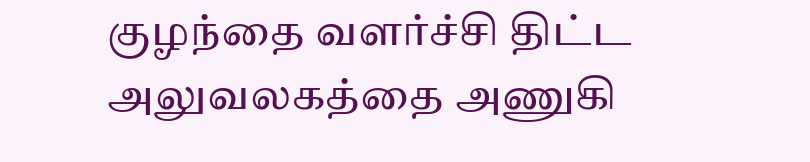குழந்தை வளர்ச்சி திட்ட அலுவலகத்தை அணுகி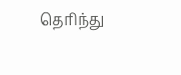தெரிந்து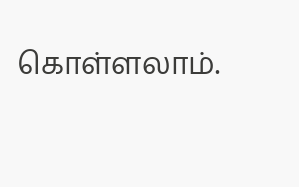கொள்ளலாம்.